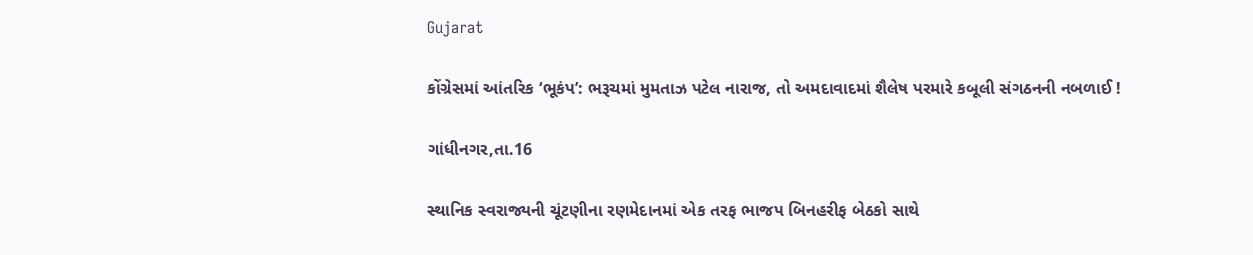Gujarat

કોંગ્રેસમાં આંતરિક ‘ભૂકંપ’: ભરૂચમાં મુમતાઝ પટેલ નારાજ, તો અમદાવાદમાં શૈલેષ પરમારે કબૂલી સંગઠનની નબળાઈ !

ગાંધીનગર,તા.16

સ્થાનિક સ્વરાજ્યની ચૂંટણીના રણમેદાનમાં એક તરફ ભાજપ બિનહરીફ બેઠકો સાથે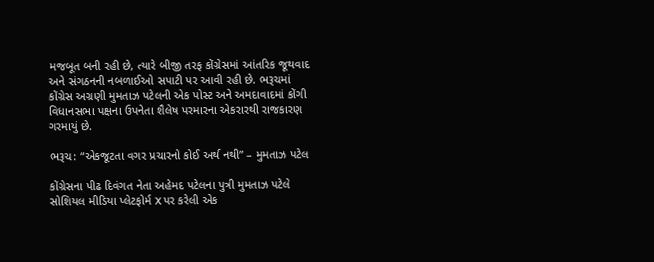મજબૂત બની રહી છે, ત્યારે બીજી તરફ કોંગ્રેસમાં આંતરિક જૂથવાદ અને સંગઠનની નબળાઈઓ સપાટી પર આવી રહી છે. ભરૂચમાં કોંગ્રેસ અગ્રણી મુમતાઝ પટેલની એક પોસ્ટ અને અમદાવાદમાં કોંગી વિધાનસભા પક્ષના ઉપનેતા શૈલેષ પરમારના એકરારથી રાજકારણ ગરમાયું છે.

ભરૂચ: “એકજૂટતા વગર પ્રચારનો કોઈ અર્થ નથી” – મુમતાઝ પટેલ

કોંગ્રેસના પીઢ દિવંગત નેતા અહેમદ પટેલના પુત્રી મુમતાઝ પટેલે સોશિયલ મીડિયા પ્લેટફોર્મ X પર કરેલી એક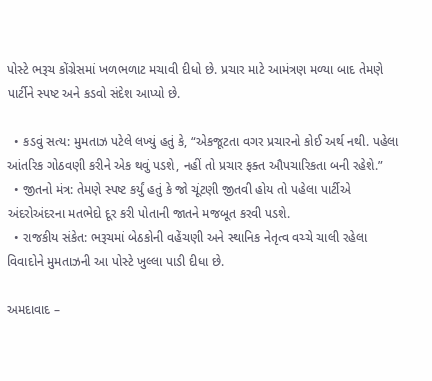પોસ્ટે ભરૂચ કોંગ્રેસમાં ખળભળાટ મચાવી દીધો છે. પ્રચાર માટે આમંત્રણ મળ્યા બાદ તેમણે પાર્ટીને સ્પષ્ટ અને કડવો સંદેશ આપ્યો છે.

  • કડવું સત્ય: મુમતાઝ પટેલે લખ્યું હતું કે, “એકજૂટતા વગર પ્રચારનો કોઈ અર્થ નથી. પહેલા આંતરિક ગોઠવણી કરીને એક થવું પડશે, નહીં તો પ્રચાર ફક્ત ઔપચારિકતા બની રહેશે.”
  • જીતનો મંત્ર: તેમણે સ્પષ્ટ કર્યું હતું કે જો ચૂંટણી જીતવી હોય તો પહેલા પાર્ટીએ અંદરોઅંદરના મતભેદો દૂર કરી પોતાની જાતને મજબૂત કરવી પડશે.
  • રાજકીય સંકેત: ભરૂચમાં બેઠકોની વહેંચણી અને સ્થાનિક નેતૃત્વ વચ્ચે ચાલી રહેલા વિવાદોને મુમતાઝની આ પોસ્ટે ખુલ્લા પાડી દીધા છે.

અમદાવાદ –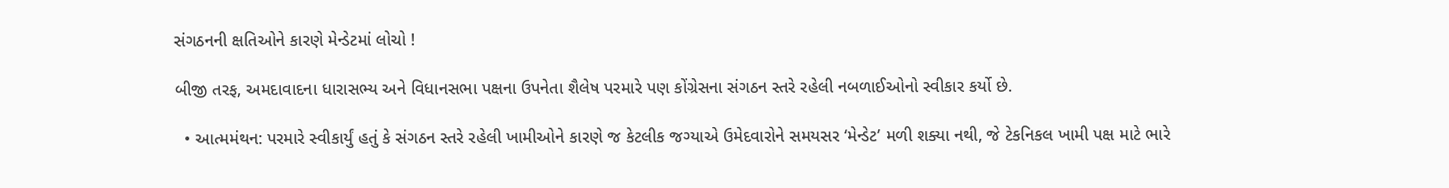સંગઠનની ક્ષતિઓને કારણે મેન્ડેટમાં લોચો !

બીજી તરફ, અમદાવાદના ધારાસભ્ય અને વિધાનસભા પક્ષના ઉપનેતા શૈલેષ પરમારે પણ કોંગ્રેસના સંગઠન સ્તરે રહેલી નબળાઈઓનો સ્વીકાર કર્યો છે.

  • આત્મમંથન: પરમારે સ્વીકાર્યું હતું કે સંગઠન સ્તરે રહેલી ખામીઓને કારણે જ કેટલીક જગ્યાએ ઉમેદવારોને સમયસર ‘મેન્ડેટ’ મળી શક્યા નથી, જે ટેકનિકલ ખામી પક્ષ માટે ભારે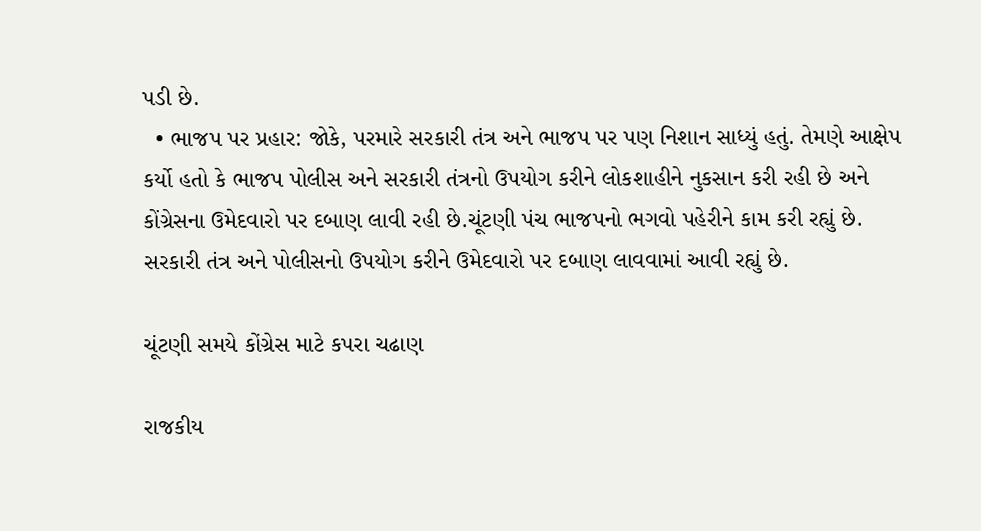પડી છે.
  • ભાજપ પર પ્રહાર: જોકે, પરમારે સરકારી તંત્ર અને ભાજપ પર પણ નિશાન સાધ્યું હતું. તેમણે આક્ષેપ કર્યો હતો કે ભાજપ પોલીસ અને સરકારી તંત્રનો ઉપયોગ કરીને લોકશાહીને નુકસાન કરી રહી છે અને કોંગ્રેસના ઉમેદવારો પર દબાણ લાવી રહી છે.ચૂંટણી પંચ ભાજપનો ભગવો પહેરીને કામ કરી રહ્યું છે. સરકારી તંત્ર અને પોલીસનો ઉપયોગ કરીને ઉમેદવારો પર દબાણ લાવવામાં આવી રહ્યું છે.

ચૂંટણી સમયે કોંગ્રેસ માટે કપરા ચઢાણ

રાજકીય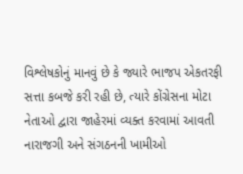વિશ્લેષકોનું માનવું છે કે જ્યારે ભાજપ એકતરફી સત્તા કબજે કરી રહી છે, ત્યારે કોંગ્રેસના મોટા નેતાઓ દ્વારા જાહેરમાં વ્યક્ત કરવામાં આવતી નારાજગી અને સંગઠનની ખામીઓ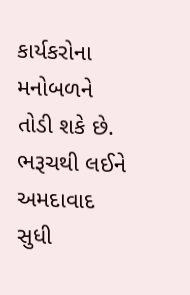કાર્યકરોના મનોબળને તોડી શકે છે. ભરૂચથી લઈને અમદાવાદ સુધી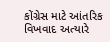કોંગ્રેસ માટે આંતરિક વિખવાદ અત્યારે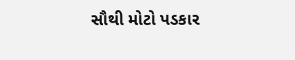સૌથી મોટો પડકાર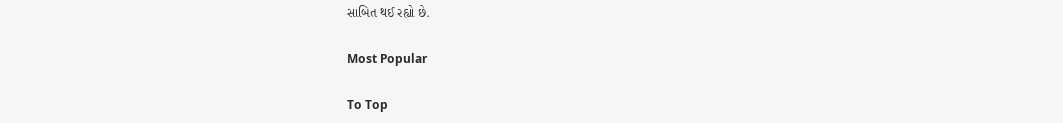સાબિત થઈ રહ્યો છે.

Most Popular

To Top